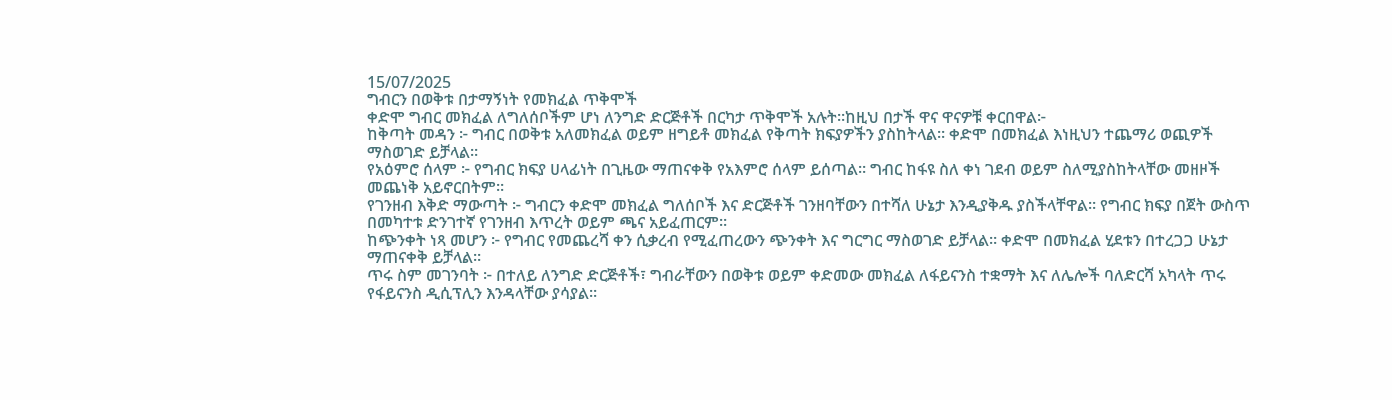15/07/2025
ግብርን በወቅቱ በታማኝነት የመክፈል ጥቅሞች
ቀድሞ ግብር መክፈል ለግለሰቦችም ሆነ ለንግድ ድርጅቶች በርካታ ጥቅሞች አሉት።ከዚህ በታች ዋና ዋናዎቹ ቀርበዋል፦
ከቅጣት መዳን ፦ ግብር በወቅቱ አለመክፈል ወይም ዘግይቶ መክፈል የቅጣት ክፍያዎችን ያስከትላል። ቀድሞ በመክፈል እነዚህን ተጨማሪ ወጪዎች ማስወገድ ይቻላል።
የአዕምሮ ሰላም ፦ የግብር ክፍያ ሀላፊነት በጊዜው ማጠናቀቅ የአእምሮ ሰላም ይሰጣል። ግብር ከፋዩ ስለ ቀነ ገደብ ወይም ስለሚያስከትላቸው መዘዞች መጨነቅ አይኖርበትም።
የገንዘብ እቅድ ማውጣት ፦ ግብርን ቀድሞ መክፈል ግለሰቦች እና ድርጅቶች ገንዘባቸውን በተሻለ ሁኔታ እንዲያቅዱ ያስችላቸዋል። የግብር ክፍያ በጀት ውስጥ በመካተቱ ድንገተኛ የገንዘብ እጥረት ወይም ጫና አይፈጠርም።
ከጭንቀት ነጻ መሆን ፦ የግብር የመጨረሻ ቀን ሲቃረብ የሚፈጠረውን ጭንቀት እና ግርግር ማስወገድ ይቻላል። ቀድሞ በመክፈል ሂደቱን በተረጋጋ ሁኔታ ማጠናቀቅ ይቻላል።
ጥሩ ስም መገንባት ፦ በተለይ ለንግድ ድርጅቶች፣ ግብራቸውን በወቅቱ ወይም ቀድመው መክፈል ለፋይናንስ ተቋማት እና ለሌሎች ባለድርሻ አካላት ጥሩ የፋይናንስ ዲሲፕሊን እንዳላቸው ያሳያል።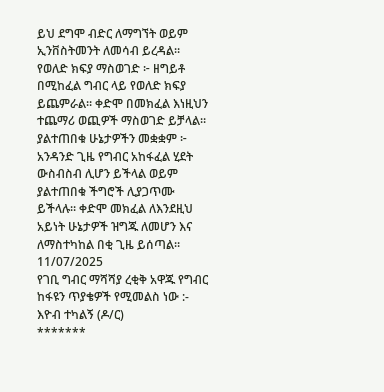ይህ ደግሞ ብድር ለማግኘት ወይም ኢንቨስትመንት ለመሳብ ይረዳል።
የወለድ ክፍያ ማስወገድ ፦ ዘግይቶ በሚከፈል ግብር ላይ የወለድ ክፍያ ይጨምራል። ቀድሞ በመክፈል እነዚህን ተጨማሪ ወጪዎች ማስወገድ ይቻላል።
ያልተጠበቁ ሁኔታዎችን መቋቋም ፦ አንዳንድ ጊዜ የግብር አከፋፈል ሂደት ውስብስብ ሊሆን ይችላል ወይም ያልተጠበቁ ችግሮች ሊያጋጥሙ ይችላሉ። ቀድሞ መክፈል ለእንደዚህ አይነት ሁኔታዎች ዝግጁ ለመሆን እና ለማስተካከል በቂ ጊዜ ይሰጣል።
11/07/2025
የገቢ ግብር ማሻሻያ ረቂቅ አዋጁ የግብር ከፋዩን ጥያቄዎች የሚመልስ ነው :- እዮብ ተካልኝ (ዶ/ር)
*******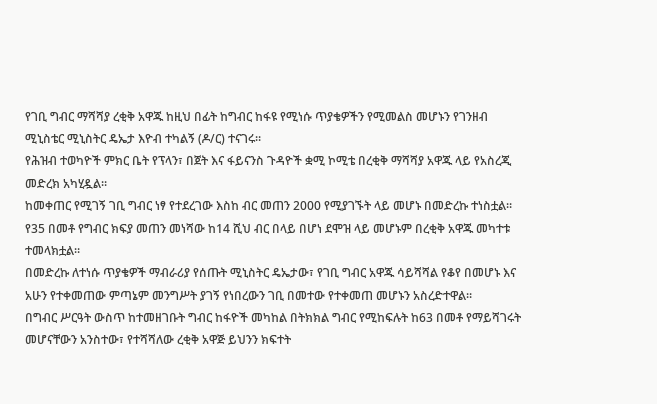የገቢ ግብር ማሻሻያ ረቂቅ አዋጁ ከዚህ በፊት ከግብር ከፋዩ የሚነሱ ጥያቄዎችን የሚመልስ መሆኑን የገንዘብ ሚኒስቴር ሚኒስትር ዴኤታ እዮብ ተካልኝ (ዶ/ር) ተናገሩ።
የሕዝብ ተወካዮች ምክር ቤት የፕላን፣ በጀት እና ፋይናንስ ጉዳዮች ቋሚ ኮሚቴ በረቂቅ ማሻሻያ አዋጁ ላይ የአስረጂ መድረክ አካሂዷል።
ከመቀጠር የሚገኝ ገቢ ግብር ነፃ የተደረገው እስከ ብር መጠን 2000 የሚያገኙት ላይ መሆኑ በመድረኩ ተነስቷል።
የ35 በመቶ የግብር ክፍያ መጠን መነሻው ከ14 ሺህ ብር በላይ በሆነ ደሞዝ ላይ መሆኑም በረቂቅ አዋጁ መካተቱ ተመላክቷል።
በመድረኩ ለተነሱ ጥያቄዎች ማብራሪያ የሰጡት ሚኒስትር ዴኤታው፣ የገቢ ግብር አዋጁ ሳይሻሻል የቆየ በመሆኑ እና አሁን የተቀመጠው ምጣኔም መንግሥት ያገኝ የነበረውን ገቢ በመተው የተቀመጠ መሆኑን አስረድተዋል።
በግብር ሥርዓት ውስጥ ከተመዘገቡት ግብር ከፋዮች መካከል በትክክል ግብር የሚከፍሉት ከ63 በመቶ የማይሻገሩት መሆናቸውን አንስተው፣ የተሻሻለው ረቂቅ አዋጅ ይህንን ክፍተት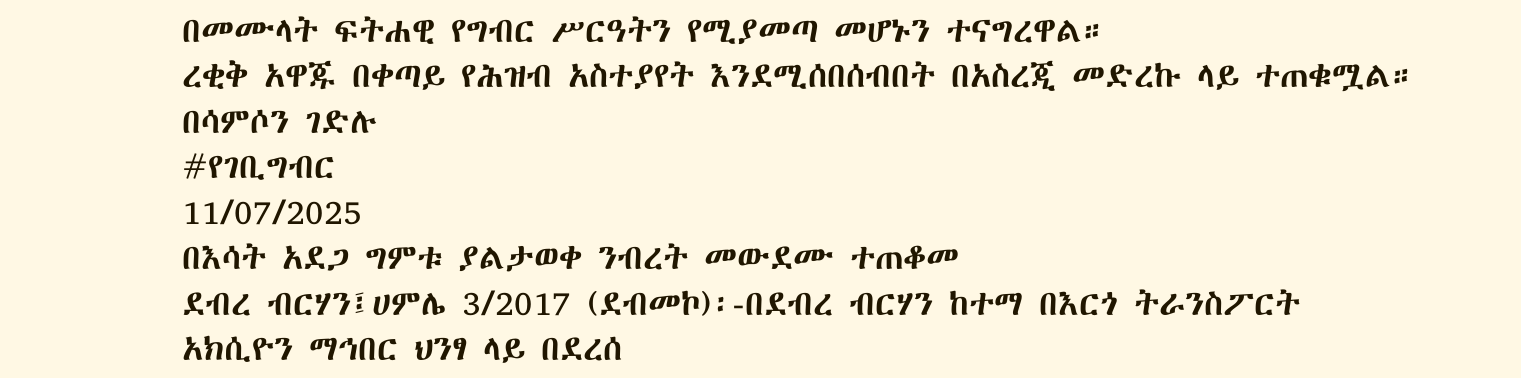በመሙላት ፍትሐዊ የግብር ሥርዓትን የሚያመጣ መሆኑን ተናግረዋል።
ረቂቅ አዋጁ በቀጣይ የሕዝብ አስተያየት እንደሚሰበሰብበት በአስረጂ መድረኩ ላይ ተጠቁሟል።
በሳምሶን ገድሉ
#የገቢግብር
11/07/2025
በእሳት አደጋ ግምቱ ያልታወቀ ንብረት መውደሙ ተጠቆመ
ደብረ ብርሃን፤ሀምሌ 3/2017 (ደብመኮ)፡-በደብረ ብርሃን ከተማ በእርጎ ትራንስፖርት አክሲዮን ማኅበር ህንፃ ላይ በደረሰ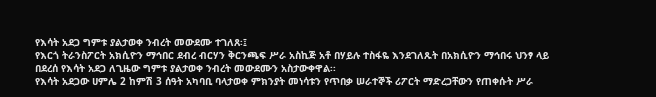የእሳት አደጋ ግምቱ ያልታወቀ ንብረት መውደሙ ተገለጸ፡፤
የእርጎ ትራንስፖርት አክሲዮን ማኅበር ደብረ ብርሃን ቅርንጫፍ ሥራ አስኪጅ አቶ በሃይሉ ተስፋዬ እንደገለጹት በአክሲዮን ማኅበሩ ህንፃ ላይ በደረሰ የእሳት አደጋ ለጊዜው ግምቱ ያልታወቀ ንብረት መውደሙን አስታውቀዋል፡፡
የእሳት አደጋው ሀምሌ 2 ከምሽ 3 ሰዓት አካባቢ ባላታወቀ ምክንያት መነሳቱን የጥበቃ ሠራተኞች ሪፖርት ማድረጋቸውን የጠቀሱት ሥራ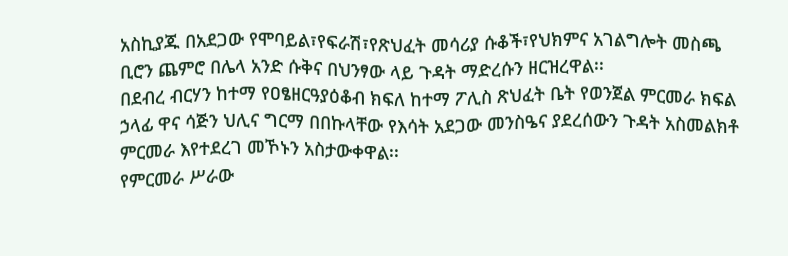አስኪያጁ በአደጋው የሞባይል፣የፍራሽ፣የጽህፈት መሳሪያ ሱቆች፣የህክምና አገልግሎት መስጫ ቢሮን ጨምሮ በሌላ አንድ ሱቅና በህንፃው ላይ ጉዳት ማድረሱን ዘርዝረዋል፡፡
በደብረ ብርሃን ከተማ የዐፄዘርዓያዕቆብ ክፍለ ከተማ ፖሊስ ጽህፈት ቤት የወንጀል ምርመራ ክፍል ኃላፊ ዋና ሳጅን ህሊና ግርማ በበኩላቸው የእሳት አደጋው መንስዔና ያደረሰውን ጉዳት አስመልክቶ ምርመራ እየተደረገ መኾኑን አስታውቀዋል፡፡
የምርመራ ሥራው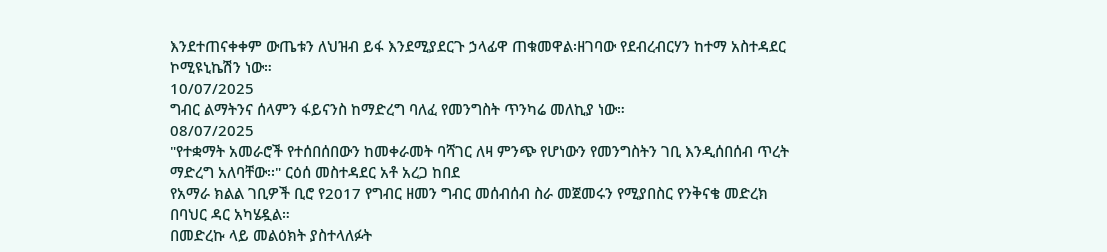እንደተጠናቀቀም ውጤቱን ለህዝብ ይፋ እንደሚያደርጉ ኃላፊዋ ጠቁመዋል፡ዘገባው የደብረብርሃን ከተማ አስተዳደር ኮሚዩኒኬሽን ነው።
10/07/2025
ግብር ልማትንና ሰላምን ፋይናንስ ከማድረግ ባለፈ የመንግስት ጥንካሬ መለኪያ ነው።
08/07/2025
"የተቋማት አመራሮች የተሰበሰበውን ከመቀራመት ባሻገር ለዛ ምንጭ የሆነውን የመንግስትን ገቢ እንዲሰበሰብ ጥረት ማድረግ አለባቸው፡፡" ርዕሰ መስተዳደር አቶ አረጋ ከበደ
የአማራ ክልል ገቢዎች ቢሮ የ2017 የግብር ዘመን ግብር መሰብሰብ ስራ መጀመሩን የሚያበስር የንቅናቄ መድረክ በባህር ዳር አካሄዷል።
በመድረኩ ላይ መልዕክት ያስተላለፉት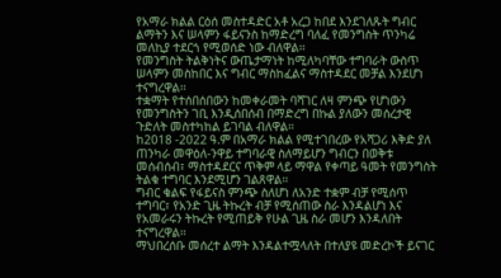የአማራ ክልል ርዕሰ መስተዳድር አቶ አረጋ ከበደ እንደገለጹት ግብር ልማትን እና ሠላምን ፋይናንስ ከማድረግ ባለፈ የመንግስት ጥንካሬ መለኪያ ተደርጎ የሚወሰድ ነው ብለዋል፡፡
የመንግስት ትልቅነትና ውጤታማነት ከሚለካባቸው ተግባራት ውስጥ ሠላምን መስከበር እና ግብር ማስከፈልና ማስተዳደር መቻል እንደሆነ ተናግረዋል፡፡
ተቋማት የተሰበሰበውን ከመቀራመት ባሻገር ለዛ ምንጭ የሆነውን የመንግስትን ገቢ እንዲሰበሰብ በማድረግ በኩል ያለውን መሰረታዊ ጉድለት መስተካከል ይገባል ብለዋል፡፡
ከ2018 -2022 ዓ.ም በአማራ ክልል የሚተገበረው የአሻጋሪ እቅድ ያለ ጠንካራ መዋዕለ-ንዋይ ተግባራዊ ስለማይሆን ግብርን በወቅቱ መሰብሰብ፣ ማስተዳደርና ጥቅም ላይ ማዋል የቀጣይ ዓመት የመንግስት ትልቁ ተግባር እንደሚሆን ገልጸዋል፡፡
ግብር ቁልፍ የፋይናስ ምንጭ ስለሆነ ለአንድ ተቋም ብቻ የሚሰጥ ተግባር፣ የአንድ ጊዜ ትኩረት ብቻ የሚሰጠው ስራ እንዳልሆነ እና የአመራሩን ትኩረት የሚጠይቅ የሁል ጊዜ ስራ መሆን እንዳለበት ተናግረዋል፡፡
ማህበረሰቡ መሰረተ ልማት እንዳልተሟላለት በተለያዩ መድረኮች ይናገር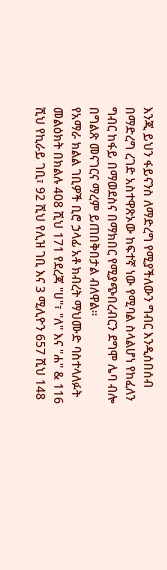እንጂ ይህን ፋይናንስ ለማድረግ የሚያችለውን ግብር እንዲሰበሰብ በማድረግ ረገድ አስተዋጽኦው ከፍተኛ ነው የሚባል ስላልሆነ የከፈለን ግብር ከፋይ በማወደስና በማክበር የሚያጭበረብርን ደግሞ ሌባ ብሎ በግልጽ መናገርና ማረም ይጠበቅበታል ብለዋል፡፡
የአማራ ክልል ገቢዎች ቢሮ ኃላፊ አቶ ክብረት ማህሙድ ባስተላለፉት መልዕክት በክልሉ 408 ሺህ 171 የደረጃ "ሀ"፣ "ለ" እና "ሐ" & 116 ሺህ የኪራይ ገቢ፣ 92 ሺህ የሊዝ ገቢ እና 3 ሚሊዮን 657 ሺህ 148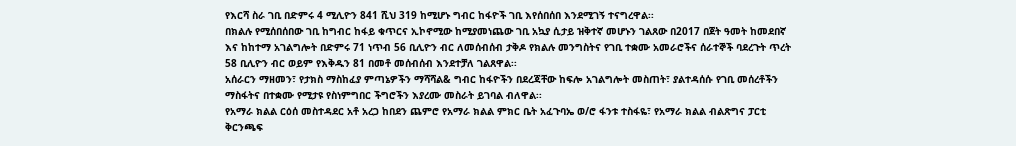የእርሻ ስራ ገቢ በድምሩ 4 ሚሊዮን 841 ሺህ 319 ከሚሆኑ ግብር ከፋዮች ገቢ እየሰበሰበ እንደሚገኝ ተናግረዋል፡፡
በክልሉ የሚሰበሰበው ገቢ ከግብር ከፋይ ቁጥርና ኢኮኖሚው ከሚያመነጨው ገቢ አኳያ ሲታይ ዝቅተኛ መሆኑን ገልጸው በ2017 በጀት ዓመት ከመደበኛ እና ከከተማ አገልግሎት በድምሩ 71 ነጥብ 56 ቢሊዮን ብር ለመሰብሰብ ታቅዶ የክልሉ መንግስትና የገቢ ተቋሙ አመራሮችና ሰራተኞች ባደረጉት ጥረት 58 ቢሊዮን ብር ወይም የእቅዱን 81 በመቶ መሰብሰብ እንደተቻለ ገልጸዋል፡፡
አሰራርን ማዘመን፣ የታክስ ማስከፈያ ምጣኔዎችን ማሻሻል& ግብር ከፋዮችን በደረጃቸው ከፍሎ አገልግሎት መስጠት፣ ያልተዳሰሱ የገቢ መሰረቶችን ማስፋትና በተቋሙ የሚታዩ የስነምግበር ችግሮችን እያረሙ መስራት ይገባል ብለዋል፡፡
የአማራ ክልል ርዕሰ መስተዳደር አቶ አረጋ ከበደን ጨምሮ የአማራ ክልል ምክር ቤት አፈጉባኤ ወ/ሮ ፋንቱ ተስፋዬ፣ የአማራ ክልል ብልጽግና ፓርቲ ቅርንጫፍ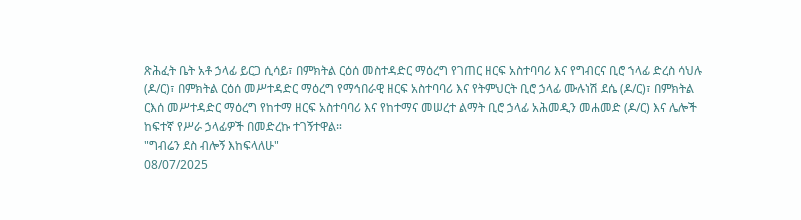ጽሕፈት ቤት አቶ ኃላፊ ይርጋ ሲሳይ፣ በምክትል ርዕሰ መስተዳድር ማዕረግ የገጠር ዘርፍ አስተባባሪ እና የግብርና ቢሮ ኀላፊ ድረስ ሳህሉ (ዶ/ር)፣ በምክትል ርዕሰ መሥተዳድር ማዕረግ የማኅበራዊ ዘርፍ አስተባባሪ እና የትምህርት ቢሮ ኃላፊ ሙሉነሽ ደሴ (ዶ/ር)፣ በምክትል ርእሰ መሥተዳድር ማዕረግ የከተማ ዘርፍ አስተባባሪ እና የከተማና መሠረተ ልማት ቢሮ ኃላፊ አሕመዲን መሐመድ (ዶ/ር) እና ሌሎች ከፍተኛ የሥራ ኃላፊዎች በመድረኩ ተገኝተዋል።
"ግብሬን ደስ ብሎኝ እከፍላለሁ"
08/07/2025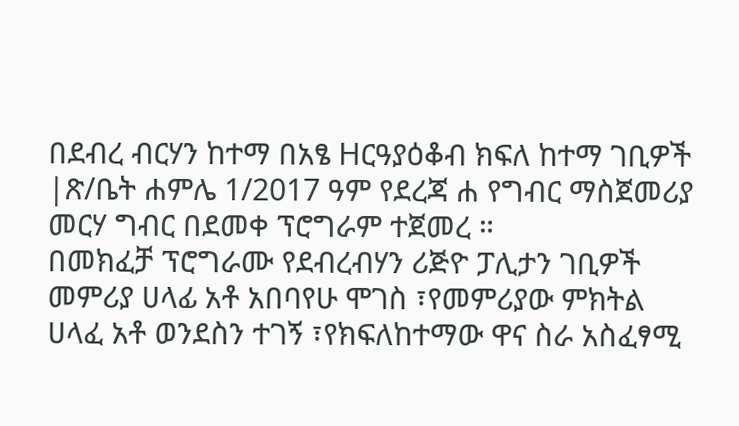በደብረ ብርሃን ከተማ በአፄ Hርዓያዕቆብ ክፍለ ከተማ ገቢዎች |ጽ/ቤት ሐምሌ 1/2017 ዓም የደረጃ ሐ የግብር ማስጀመሪያ መርሃ ግብር በደመቀ ፕሮግራም ተጀመረ ።
በመክፈቻ ፕሮግራሙ የደብረብሃን ሪጅዮ ፓሊታን ገቢዎች መምሪያ ሀላፊ አቶ አበባየሁ ሞገስ ፣የመምሪያው ምክትል ሀላፈ አቶ ወንደስን ተገኝ ፣የክፍለከተማው ዋና ስራ አስፈፃሚ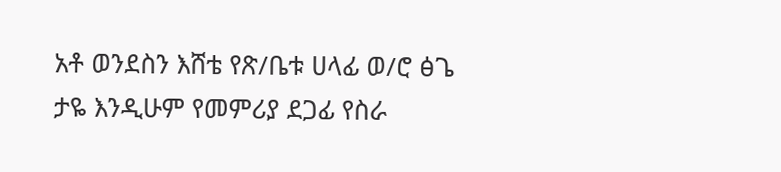አቶ ወንደስን እሸቴ የጽ/ቤቱ ሀላፊ ወ/ሮ ፅጌ ታዬ እንዲሁም የመምሪያ ደጋፊ የስራ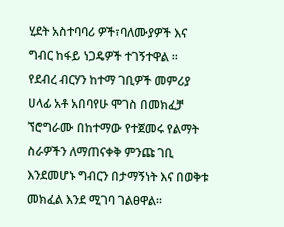ሂደት አስተባባሪ ዎች፣ባለሙያዎች እና ግብር ከፋይ ነጋዴዎች ተገኝተዋል ።
የደብረ ብርሃን ከተማ ገቢዎች መምሪያ ሀላፊ አቶ አበባየሁ ሞገስ በመክፈቻ ኘሮግራሙ በከተማው የተጀመሩ የልማት ስራዎችን ለማጠናቀቅ ምንጩ ገቢ እንደመሆኑ ግብርን በታማኝነት እና በወቅቱ መክፈል እንደ ሚገባ ገልፀዋል።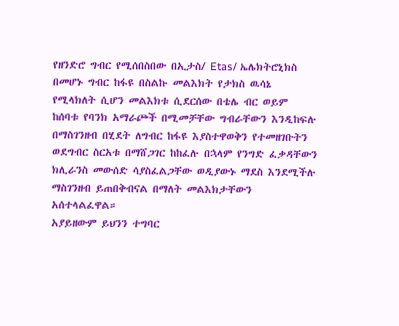የዘንድሮ ግብር የሚሰበስበው በኢታስ/ Etas/ ኤሌክትሮኒክስ በመሆኑ ግብር ከፋዩ በስልኩ መልእክት የታክስ ዉሳኔ የሚላክለት ሲሆን መልእክቱ ሲደርሰው በቴሌ ብር ወይም ከሰባቱ የባንክ አማራጮች በሚመቻቸው ግብራቸውን እንዲከፍሉ በማስገንዘብ በሂደት ለግብር ከፋዩ እያስተዋወቅን የተመዘገቡትን ወደግብር ስርአቱ በማሸጋገር ከከፈሉ በኋላም የንግድ ፈቃዳቸውን ክሊራንስ መውሰድ ሳያስፈልጋቸው ወዲያውኑ ማደስ እንደሚችሉ ማስገንዘብ ይጠበቅብናል በማለት መልእክታቸውን አሰተላልፈዋል።
አያይዘውም ይህንን ተግባር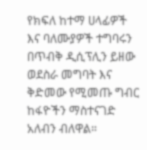የክፍለ ከተማ ሀላፊዎች እና ባለሙያዎች ተግባሩን በጥብቅ ዲሲፕሊን ይዘው ወደስራ መግባት እና ቅድመው የሚመጡ ግብር ከፋዮችን ማስተናገድ አለብን ብለዋል።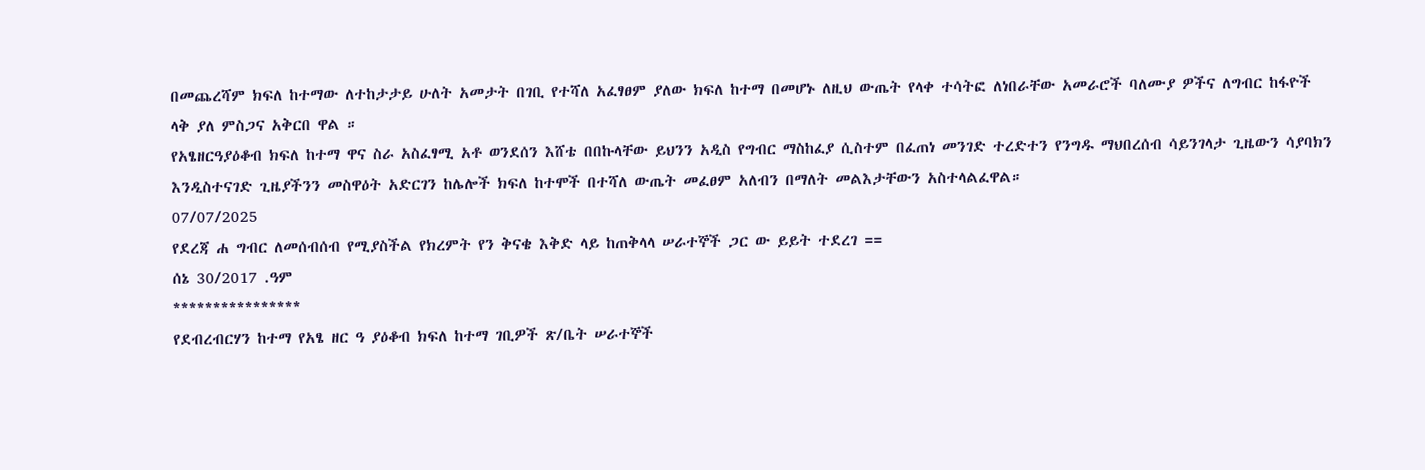በመጨረሻም ክፍለ ከተማው ለተከታታይ ሁለት አመታት በገቢ የተሻለ አፈፃፀም ያለው ክፍለ ከተማ በመሆኑ ለዚህ ውጤት የላቀ ተሳትፎ ለነበራቸው አመራሮች ባለሙያ ዎችና ለግብር ከፋዮች ላቅ ያለ ምስጋና አቅርበ ዋል ።
የአፄዘርዓያዕቆብ ክፍለ ከተማ ዋና ስራ አስፈፃሚ አቶ ወንደሰን እሸቴ በበኩላቸው ይህንን አዲስ የግብር ማስከፈያ ሲስተም በፈጠነ መንገድ ተረድተን የንግዱ ማህበረሰብ ሳይንገላታ ጊዜውን ሳያባክን እንዲስተናገድ ጊዜያችንን መስዋዕት አድርገን ከሌሎች ክፍለ ከተሞች በተሻለ ውጤት መፈፀም አለብን በማለት መልእታቸውን አስተላልፈዋል።
07/07/2025
የደረጃ ሐ ግብር ለመሰብሰብ የሚያስችል የክረምት የን ቅናቄ እቅድ ላይ ከጠቅላላ ሠራተኞች ጋር ው ይይት ተደረገ ==
ሰኔ 30/2017 .ዓም
****************
የደብረብርሃን ከተማ የአፄ ዘር ዓ ያዕቆብ ክፍለ ከተማ ገቢዎች ጽ/ቤት ሠራተኞች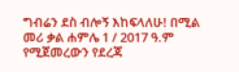ግብሬን ደስ ብሎኝ እከፍላለሁ! በሚል መሪ ቃል ሐምሌ 1 / 2017 ዓ.ም የሚጀመረውን የደረጃ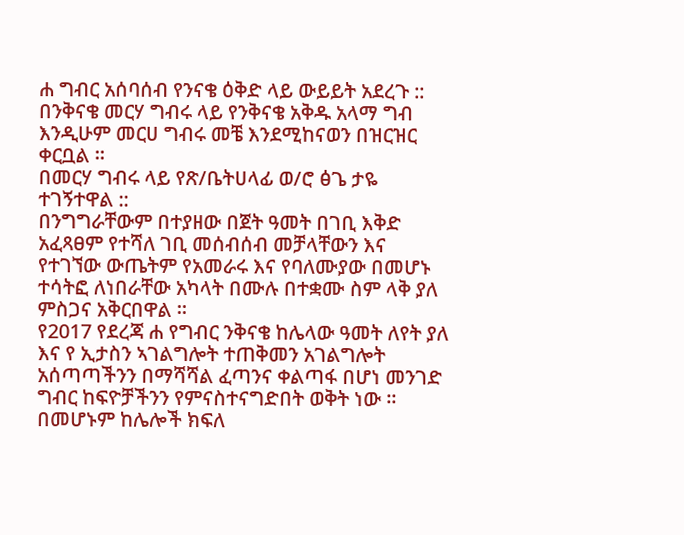ሐ ግብር አሰባሰብ የንናቄ ዕቅድ ላይ ውይይት አደረጉ ::
በንቅናቄ መርሃ ግብሩ ላይ የንቅናቄ አቅዱ አላማ ግብ እንዲሁም መርሀ ግብሩ መቼ እንደሚከናወን በዝርዝር ቀርቧል ።
በመርሃ ግብሩ ላይ የጽ/ቤትሀላፊ ወ/ሮ ፅጌ ታዬ ተገኝተዋል ::
በንግግራቸውም በተያዘው በጀት ዓመት በገቢ እቅድ አፈጻፀም የተሻለ ገቢ መሰብሰብ መቻላቸውን እና የተገኘው ውጤትም የአመራሩ እና የባለሙያው በመሆኑ ተሳትፎ ለነበራቸው አካላት በሙሉ በተቋሙ ስም ላቅ ያለ ምስጋና አቅርበዋል ።
የ2017 የደረጃ ሐ የግብር ንቅናቄ ከሌላው ዓመት ለየት ያለ እና የ ኢታስን ኣገልግሎት ተጠቅመን አገልግሎት አሰጣጣችንን በማሻሻል ፈጣንና ቀልጣፋ በሆነ መንገድ ግብር ከፍዮቻችንን የምናስተናግድበት ወቅት ነው ።
በመሆኑም ከሌሎች ክፍለ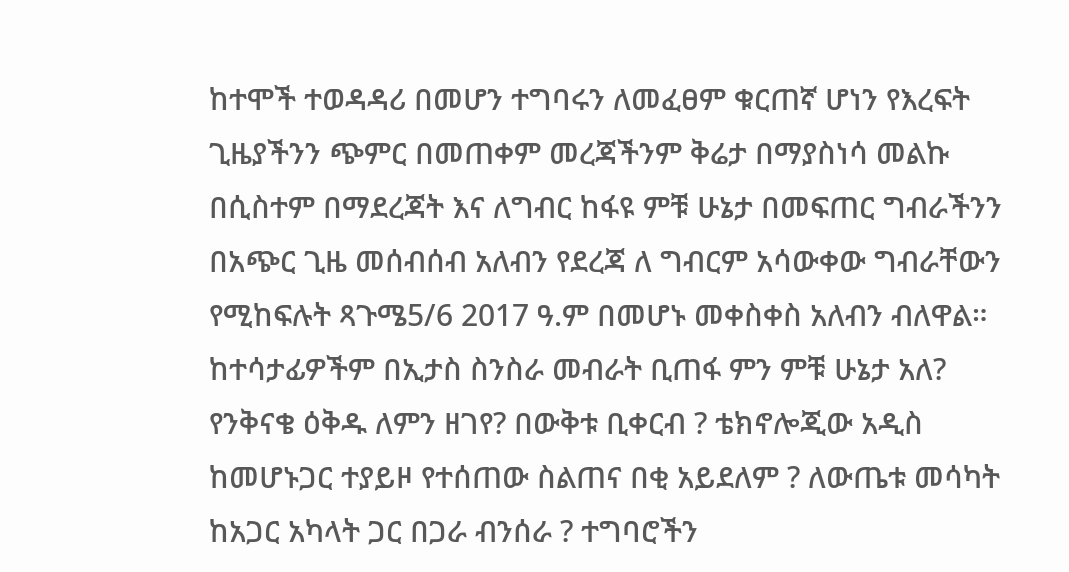ከተሞች ተወዳዳሪ በመሆን ተግባሩን ለመፈፀም ቁርጠኛ ሆነን የእረፍት ጊዜያችንን ጭምር በመጠቀም መረጃችንም ቅሬታ በማያስነሳ መልኩ በሲስተም በማደረጃት እና ለግብር ከፋዩ ምቹ ሁኔታ በመፍጠር ግብራችንን በአጭር ጊዜ መሰብሰብ አለብን የደረጃ ለ ግብርም አሳውቀው ግብራቸውን የሚከፍሉት ጻጉሜ5/6 2017 ዓ.ም በመሆኑ መቀስቀስ አለብን ብለዋል።
ከተሳታፊዎችም በኢታስ ስንስራ መብራት ቢጠፋ ምን ምቹ ሁኔታ አለ? የንቅናቄ ዕቅዱ ለምን ዘገየ? በውቅቱ ቢቀርብ ? ቴክኖሎጂው አዲስ ከመሆኑጋር ተያይዞ የተሰጠው ስልጠና በቂ አይደለም ? ለውጤቱ መሳካት ከአጋር አካላት ጋር በጋራ ብንሰራ ? ተግባሮችን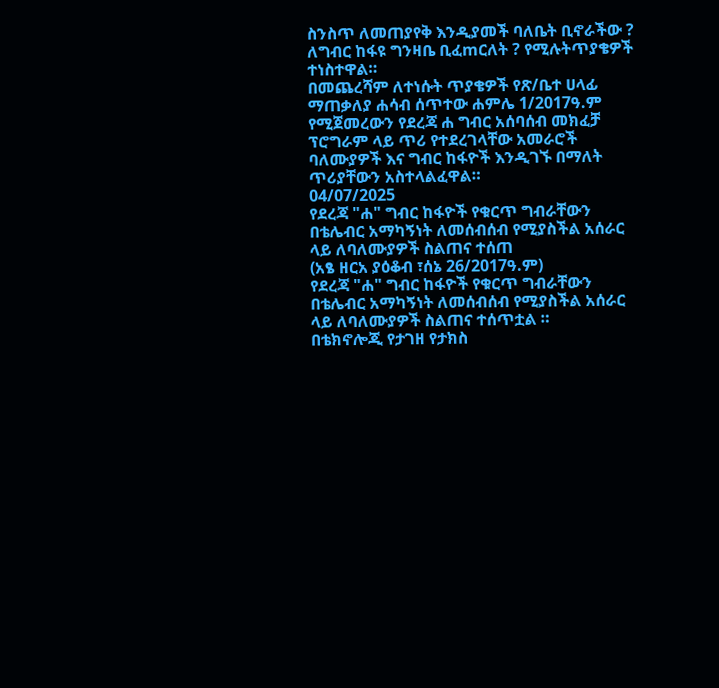ስንስጥ ለመጠያየቅ እንዲያመች ባለቤት ቢኖራችው ? ለግብር ከፋዩ ግንዛቤ ቢፈmርለት ? የሚሉትጥያቄዎች ተነስተዋል።
በመጨረሻም ለተነሱት ጥያቄዎች የጽ/ቤተ ሀላፊ ማጠቃለያ ሐሳብ ሰጥተው ሐምሌ 1/2017ዓ.ም የሚጀመረውን የደረጃ ሐ ግብር አሰባሰብ መክፈቻ ፕሮግራም ላይ ጥሪ የተደረገላቸው አመራሮች ባለሙያዎች እና ግብር ከፋዮች እንዲገኙ በማለት ጥሪያቸውን አስተላልፈዋል።
04/07/2025
የደረጃ "ሐ" ግብር ከፋዮች የቁርጥ ግብራቸውን በቴሌብር አማካኝነት ለመሰብሰብ የሚያስችል አሰራር ላይ ለባለሙያዎች ስልጠና ተሰጠ
(አፄ ዘርአ ያዕቆብ ፣ሰኔ 26/2017ዓ.ም)
የደረጃ "ሐ" ግብር ከፋዮች የቁርጥ ግብራቸውን በቴሌብር አማካኝነት ለመሰብሰብ የሚያስችል አሰራር ላይ ለባለሙያዎች ስልጠና ተሰጥቷል ።
በቴክኖሎጂ የታገዘ የታክስ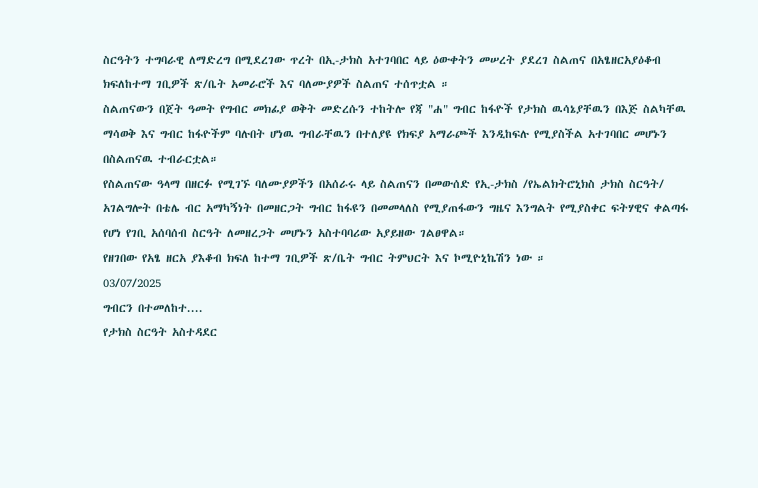ስርዓትን ተግባራዊ ለማድረግ በሚደረገው ጥረት በኢ-ታክስ አተገባበር ላይ ዕውቀትን መሠረት ያደረገ ስልጠና በአፄዘርአያዕቆብ ክፍለከተማ ገቢዎች ጽ/ቤት አመራሮች እና ባለሙያዎች ስልጠና ተሰጥቷል ።
ስልጠናውን በጀት ዓመት የግብር መክፊያ ወቅት መድረሱን ተከትሎ የጃ "ሐ" ግብር ከፋዮች የታክስ ዉሳኔያቸዉን በእጅ ስልካቸዉ ማሳወቅ እና ግብር ከፋዮችም ባሉበት ሆነዉ ግብራቸዉን በተለያዩ የክፍያ አማራጮች እንዲከፍሉ የሚያስችል አተገባበር መሆኑን በስልጠናዉ ተብራርቷል።
የስልጠናው ዓላማ በዘርፉ የሚገኙ ባለሙያዎችን በአሰራሩ ላይ ስልጠናን በመውሰድ የኢ-ታክስ /የኤልክትሮኒክስ ታክስ ስርዓት/ አገልግሎት በቴሌ ብር አማካኝነት በመዘርጋት ግብር ከፋዩን በመመላለስ የሚያጠፋውን ግዜና እንግልት የሚያስቀር ፍትሃዊና ቀልጣፋ የሆነ የገቢ አሰባሰብ ስርዓት ለመዘረጋት መሆኑን አስተባባሪው አያይዘው ገልፀዋል።
የዘገበው የአፄ ዘርአ ያእቆብ ክፍለ ከተማ ገቢዎች ጽ/ቤት ግብር ትምህርት እና ኮሚዮኒኬሽን ነው ።
03/07/2025
ግብርን በተመለከተ....
የታክስ ስርዓት አስተዳደር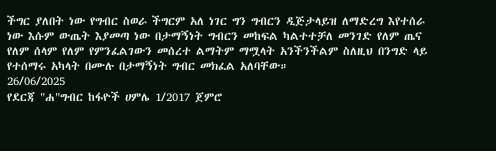ችግር ያለበት ነው የግብር ስወራ ችግርም አለ ነገር ግን ግብርን ዲጅታላይዝ ለማድረግ እየተሰራ ነው እሱም ውጤት እያመጣ ነው በታማኝነት ግብርን መከፍል ካልተተቻለ መንገድ የለም ጤና የለም ሰላም የለም የምንፈልገውን መሰረተ ልማትም ማሟላት አንችንችልም ስለዚህ በንግድ ላይ የተሰማሩ አካላት በሙሉ በታማኝነት ግብር መክፈል አለባቸው።
26/06/2025
የደርጃ "ሐ"ግብር ከፋዮች ሀምሌ 1/2017 ጀምሮ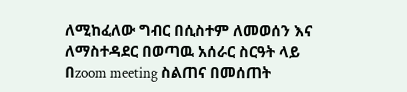ለሚከፈለው ግብር በሲስተም ለመወሰን እና ለማስተዳደር በወጣዉ አሰራር ስርዓት ላይ በzoom meeting ስልጠና በመሰጠት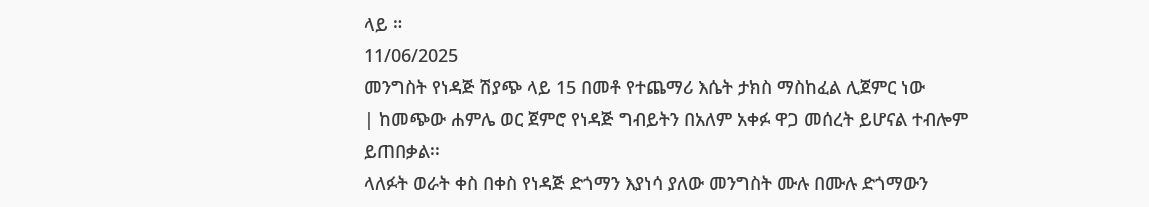ላይ ።
11/06/2025
መንግስት የነዳጅ ሽያጭ ላይ 15 በመቶ የተጨማሪ እሴት ታክስ ማስከፈል ሊጀምር ነው
| ከመጭው ሐምሌ ወር ጀምሮ የነዳጅ ግብይትን በአለም አቀፉ ዋጋ መሰረት ይሆናል ተብሎም ይጠበቃል፡፡
ላለፉት ወራት ቀስ በቀስ የነዳጅ ድጎማን እያነሳ ያለው መንግስት ሙሉ በሙሉ ድጎማውን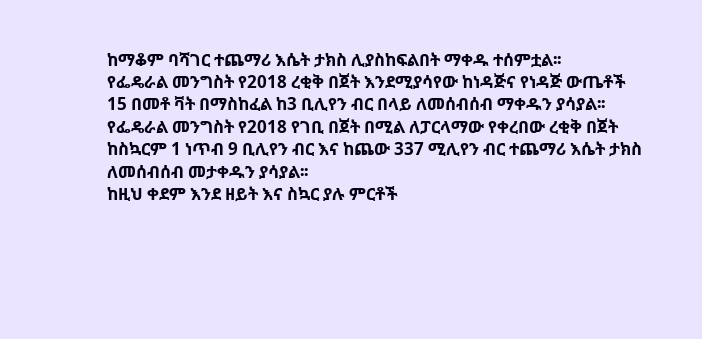ከማቆም ባሻገር ተጨማሪ እሴት ታክስ ሊያስከፍልበት ማቀዱ ተሰምቷል፡፡
የፌዴራል መንግስት የ2018 ረቂቅ በጀት እንደሚያሳየው ከነዳጅና የነዳጅ ውጤቶች 15 በመቶ ቫት በማስከፈል ከ3 ቢሊየን ብር በላይ ለመሰብሰብ ማቀዱን ያሳያል፡፡
የፌዴራል መንግስት የ2018 የገቢ በጀት በሚል ለፓርላማው የቀረበው ረቂቅ በጀት ከስኳርም 1 ነጥብ 9 ቢሊየን ብር እና ከጨው 337 ሚሊየን ብር ተጨማሪ እሴት ታክስ ለመሰብሰብ መታቀዱን ያሳያል፡፡
ከዚህ ቀደም እንደ ዘይት እና ስኳር ያሉ ምርቶች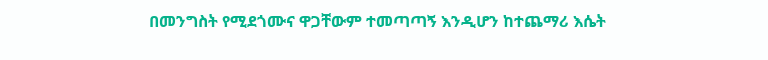በመንግስት የሚደጎሙና ዋጋቸውም ተመጣጣኝ እንዲሆን ከተጨማሪ እሴት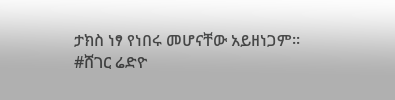ታክስ ነፃ የነበሩ መሆናቸው አይዘነጋም፡፡
#ሸገር ሬድዮ